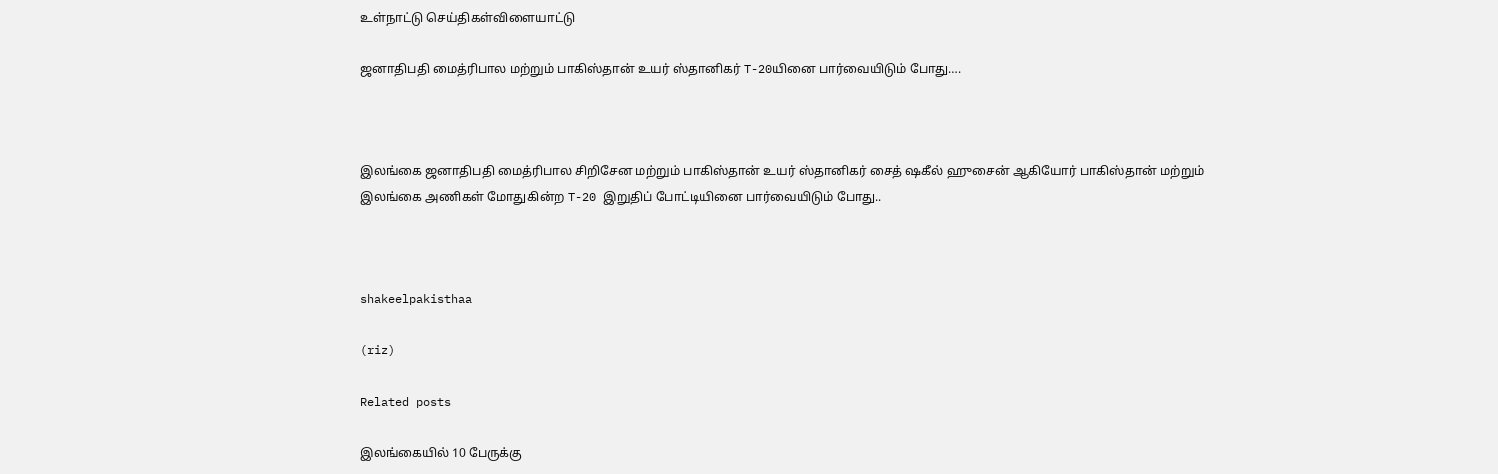உள்நாட்டு செய்திகள்விளையாட்டு

ஜனாதிபதி மைத்ரிபால மற்றும் பாகிஸ்தான் உயர் ஸ்தானிகர் T-20யினை பார்வையிடும் போது….



இலங்கை ஜனாதிபதி மைத்ரிபால சிறிசேன மற்றும் பாகிஸ்தான் உயர் ஸ்தானிகர் சைத் ஷகீல் ஹுசைன் ஆகியோர் பாகிஸ்தான் மற்றும் இலங்கை அணிகள் மோதுகின்ற T-20 இறுதிப் போட்டியினை பார்வையிடும் போது..



shakeelpakisthaa

(riz)

Related posts

இலங்கையில் 10 பேருக்கு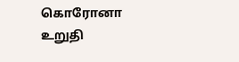கொரோனா உறுதி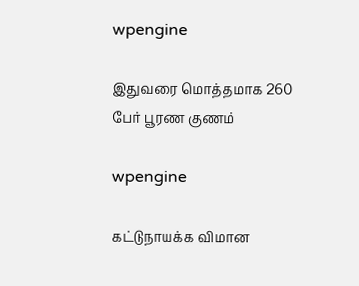wpengine

இதுவரை மொத்தமாக 260 பேர் பூரண குணம்

wpengine

கட்டுநாயக்க விமான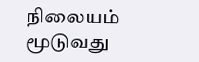நிலையம் மூடுவது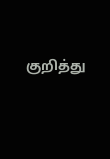குறித்து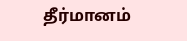தீர்மானம்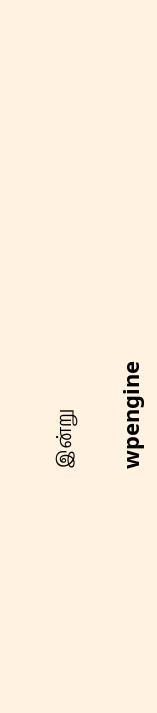இன்று

wpengine